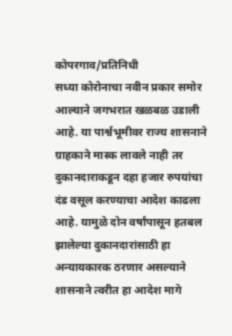कोपरगाव/प्रतिनिधी
सध्या कोरोनाचा नवीन प्रकार समोर आल्याने जगभरात खळबळ उडाली आहे. या पार्श्वभूमीवर राज्य शासनाने ग्राहकाने मास्क लावले नाही तर दुकानदाराकडून दहा हजार रुपयांचा दंड वसूल करण्याचा आदेश काढला आहे. यामुळे दोन वर्षांपासून हतबल झालेल्या दुकानदारांसाठी हा अन्यायकारक ठरणार असल्याने शासनाने त्वरीत हा आदेश मागे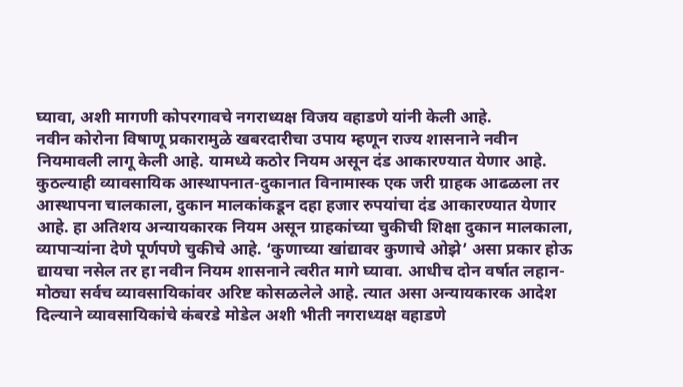घ्यावा, अशी मागणी कोपरगावचे नगराध्यक्ष विजय वहाडणे यांनी केली आहे.
नवीन कोरोना विषाणू प्रकारामुळे खबरदारीचा उपाय म्हणून राज्य शासनाने नवीन नियमावली लागू केली आहे. यामध्ये कठोर नियम असून दंड आकारण्यात येणार आहे. कुठल्याही व्यावसायिक आस्थापनात-दुकानात विनामास्क एक जरी ग्राहक आढळला तर आस्थापना चालकाला, दुकान मालकांकडून दहा हजार रुपयांचा दंड आकारण्यात येणार आहे. हा अतिशय अन्यायकारक नियम असून ग्राहकांच्या चुकीची शिक्षा दुकान मालकाला, व्यापाऱ्यांना देणे पूर्णपणे चुकीचे आहे. ‘कुणाच्या खांद्यावर कुणाचे ओझे’ असा प्रकार होऊ द्यायचा नसेल तर हा नवीन नियम शासनाने त्वरीत मागे घ्यावा. आधीच दोन वर्षात लहान-मोठ्या सर्वच व्यावसायिकांवर अरिष्ट कोसळलेले आहे. त्यात असा अन्यायकारक आदेश दिल्याने व्यावसायिकांचे कंबरडे मोडेल अशी भीती नगराध्यक्ष वहाडणे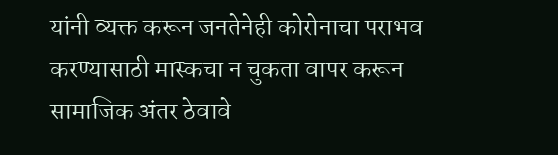यांनी व्यक्त करून जनतेनेही कोरोनाचा पराभव करण्यासाठी मास्कचा न चुकता वापर करून सामाजिक अंतर ठेवावे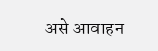असे आवाहन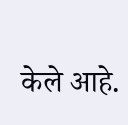केले आहे.